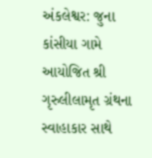અંકલેશ્વર: જુના કાંસીયા ગામે આયોજિત શ્રી ગૃરુલીલામૃત ગ્રંથના સ્વાહાકાર સાથે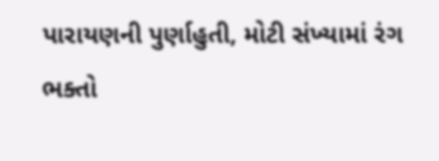પારાયણની પુર્ણાહુતી, મોટી સંખ્યામાં રંગ ભક્તો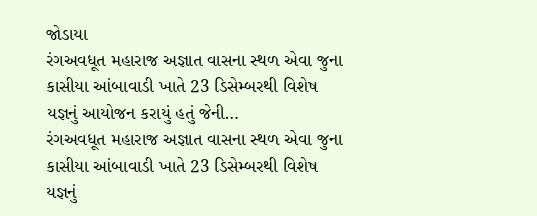જોડાયા
રંગઅવધૂત મહારાજ અજ્ઞાત વાસના સ્થળ એવા જુના કાસીયા આંબાવાડી ખાતે 23 ડિસેમ્બરથી વિશેષ યજ્ઞનું આયોજન કરાયું હતું જેની…
રંગઅવધૂત મહારાજ અજ્ઞાત વાસના સ્થળ એવા જુના કાસીયા આંબાવાડી ખાતે 23 ડિસેમ્બરથી વિશેષ યજ્ઞનું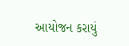આયોજન કરાયું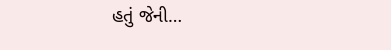હતું જેની…